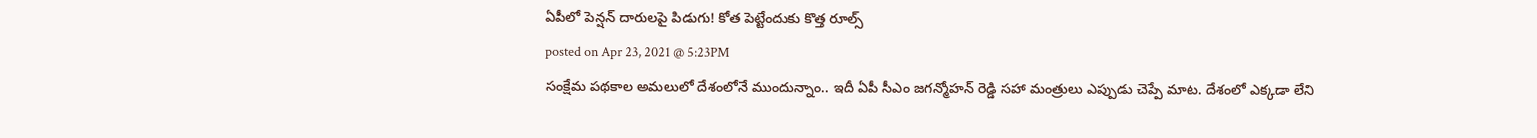ఏపీలో పెన్షన్ దారులపై పిడుగు! కోత పెట్టేందుకు కొత్త రూల్స్
posted on Apr 23, 2021 @ 5:23PM
సంక్షేమ పథకాల అమలులో దేశంలోనే ముందున్నాం.. ఇదీ ఏపీ సీఎం జగన్మోహన్ రెడ్డి సహా మంత్రులు ఎప్పుడు చెప్పే మాట. దేశంలో ఎక్కడా లేని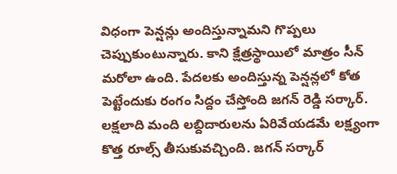విధంగా పెన్షన్లు అందిస్తున్నామని గొప్పలు చెప్పుకుంటున్నారు. కాని క్షేత్రస్థాయిలో మాత్రం సీన్ మరోలా ఉంది. పేదలకు అందిస్తున్న పెన్షన్లలో కోత పెట్టేందుకు రంగం సిద్దం చేస్తోంది జగన్ రెడ్డి సర్కార్. లక్షలాది మంది లబ్దిదారులను ఏరివేయడమే లక్ష్యంగా కొత్త రూల్స్ తీసుకువచ్చింది. జగన్ సర్కార్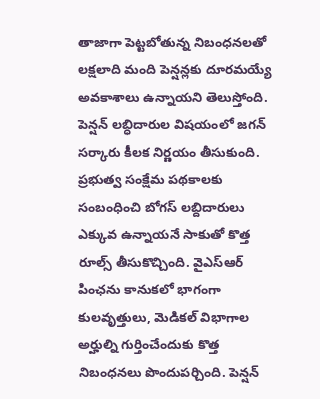తాజాగా పెట్టబోతున్న నిబంధనలతో లక్షలాది మంది పెన్షన్లకు దూరమయ్యే అవకాశాలు ఉన్నాయని తెలుస్తోంది.
పెన్షన్ లబ్ధిదారుల విషయంలో జగన్ సర్కారు కీలక నిర్ణయం తీసుకుంది. ప్రభుత్వ సంక్షేమ పథకాలకు సంబంధించి బోగస్ లబ్దిదారులు ఎక్కువ ఉన్నాయనే సాకుతో కొత్త రూల్స్ తీసుకొచ్చింది. వైఎస్ఆర్ పింఛను కానుకలో భాగంగా కులవృత్తులు, మెడికల్ విభాగాల అర్హుల్ని గుర్తించేందుకు కొత్త నిబంధనలు పొందుపర్చింది. పెన్షన్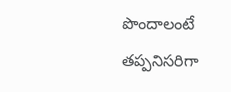పొందాలంటే తప్పనిసరిగా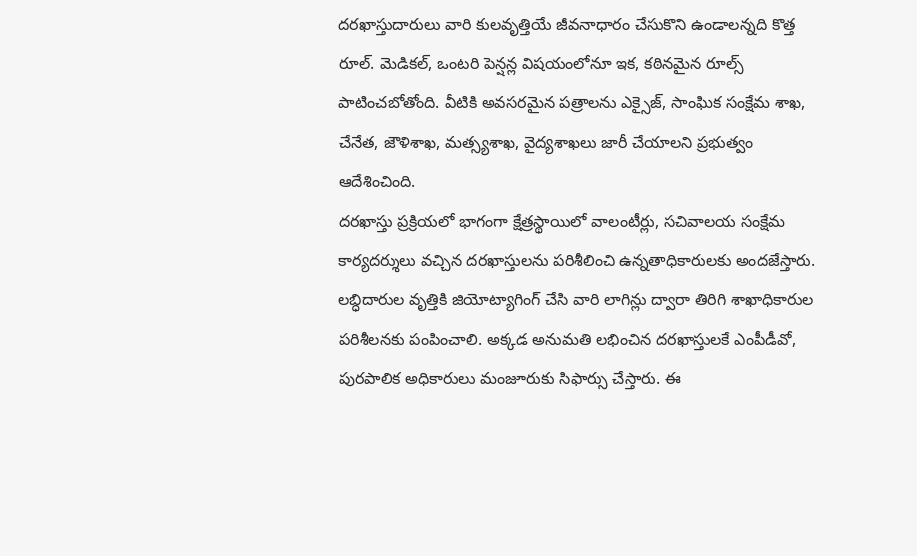దరఖాస్తుదారులు వారి కులవృత్తియే జీవనాధారం చేసుకొని ఉండాలన్నది కొత్త రూల్. మెడికల్, ఒంటరి పెన్షన్ల విషయంలోనూ ఇక, కఠినమైన రూల్స్ పాటించబోతోంది. వీటికి అవసరమైన పత్రాలను ఎక్సైజ్, సాంఘిక సంక్షేమ శాఖ, చేనేత, జౌళిశాఖ, మత్స్యశాఖ, వైద్యశాఖలు జారీ చేయాలని ప్రభుత్వం ఆదేశించింది.
దరఖాస్తు ప్రక్రియలో భాగంగా క్షేత్రస్థాయిలో వాలంటీర్లు, సచివాలయ సంక్షేమ కార్యదర్శులు వచ్చిన దరఖాస్తులను పరిశీలించి ఉన్నతాధికారులకు అందజేస్తారు. లబ్ధిదారుల వృత్తికి జియోట్యాగింగ్ చేసి వారి లాగిన్లు ద్వారా తిరిగి శాఖాధికారుల పరిశీలనకు పంపించాలి. అక్కడ అనుమతి లభించిన దరఖాస్తులకే ఎంపీడీవో, పురపాలిక అధికారులు మంజూరుకు సిఫార్సు చేస్తారు. ఈ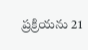ప్రక్రియను 21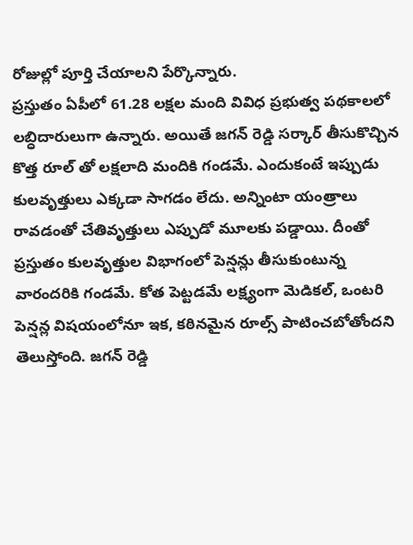రోజుల్లో పూర్తి చేయాలని పేర్కొన్నారు.
ప్రస్తుతం ఏపీలో 61.28 లక్షల మంది వివిధ ప్రభుత్వ పథకాలలో లబ్ధిదారులుగా ఉన్నారు. అయితే జగన్ రెడ్డి సర్కార్ తీసుకొచ్చిన కొత్త రూల్ తో లక్షలాది మందికి గండమే. ఎందుకంటే ఇప్పుడు కులవృత్తులు ఎక్కడా సాగడం లేదు. అన్నింటా యంత్రాలు రావడంతో చేతివృత్తులు ఎప్పుడో మూలకు పడ్డాయి. దీంతో ప్రస్తుతం కులవృత్తుల విభాగంలో పెన్షన్లు తీసుకుంటున్న వారందరికి గండమే. కోత పెట్టడమే లక్ష్యంగా మెడికల్, ఒంటరి పెన్షన్ల విషయంలోనూ ఇక, కఠినమైన రూల్స్ పాటించబోతోందని తెలుస్తోంది. జగన్ రెడ్డి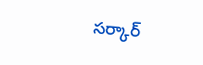సర్కార్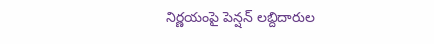నిర్ణయంపై పెన్షన్ లబ్దిదారుల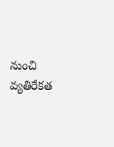నుంచి వ్యతిరేకత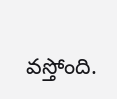వస్తోంది.